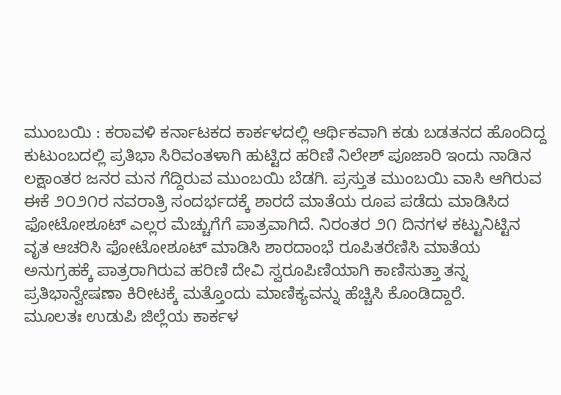ಮುಂಬಯಿ : ಕರಾವಳಿ ಕರ್ನಾಟಕದ ಕಾರ್ಕಳದಲ್ಲಿ ಆರ್ಥಿಕವಾಗಿ ಕಡು ಬಡತನದ ಹೊಂದಿದ್ದ ಕುಟುಂಬದಲ್ಲಿ ಪ್ರತಿಭಾ ಸಿರಿವಂತಳಾಗಿ ಹುಟ್ಟಿದ ಹರಿಣಿ ನಿಲೇಶ್ ಪೂಜಾರಿ ಇಂದು ನಾಡಿನ ಲಕ್ಷಾಂತರ ಜನರ ಮನ ಗೆದ್ದಿರುವ ಮುಂಬಯಿ ಬೆಡಗಿ. ಪ್ರಸ್ತುತ ಮುಂಬಯಿ ವಾಸಿ ಆಗಿರುವ ಈಕೆ ೨೦೨೧ರ ನವರಾತ್ರಿ ಸಂದರ್ಭದಕ್ಕೆ ಶಾರದೆ ಮಾತೆಯ ರೂಪ ಪಡೆದು ಮಾಡಿಸಿದ ಫೋಟೋಶೂಟ್ ಎಲ್ಲರ ಮೆಚ್ಚುಗೆಗೆ ಪಾತ್ರವಾಗಿದೆ. ನಿರಂತರ ೨೧ ದಿನಗಳ ಕಟ್ಟುನಿಟ್ಟಿನ ವೃತ ಆಚರಿಸಿ ಫೋಟೋಶೂಟ್ ಮಾಡಿಸಿ ಶಾರದಾಂಭೆ ರೂಪಿತರೆಣಿಸಿ ಮಾತೆಯ ಅನುಗ್ರಹಕ್ಕೆ ಪಾತ್ರರಾಗಿರುವ ಹರಿಣಿ ದೇವಿ ಸ್ವರೂಪಿಣಿಯಾಗಿ ಕಾಣಿಸುತ್ತಾ ತನ್ನ ಪ್ರತಿಭಾನ್ವೇಷಣಾ ಕಿರೀಟಕ್ಕೆ ಮತ್ತೊಂದು ಮಾಣಿಕ್ಯವನ್ನು ಹೆಚ್ಚಿಸಿ ಕೊಂಡಿದ್ದಾರೆ.
ಮೂಲತಃ ಉಡುಪಿ ಜಿಲ್ಲೆಯ ಕಾರ್ಕಳ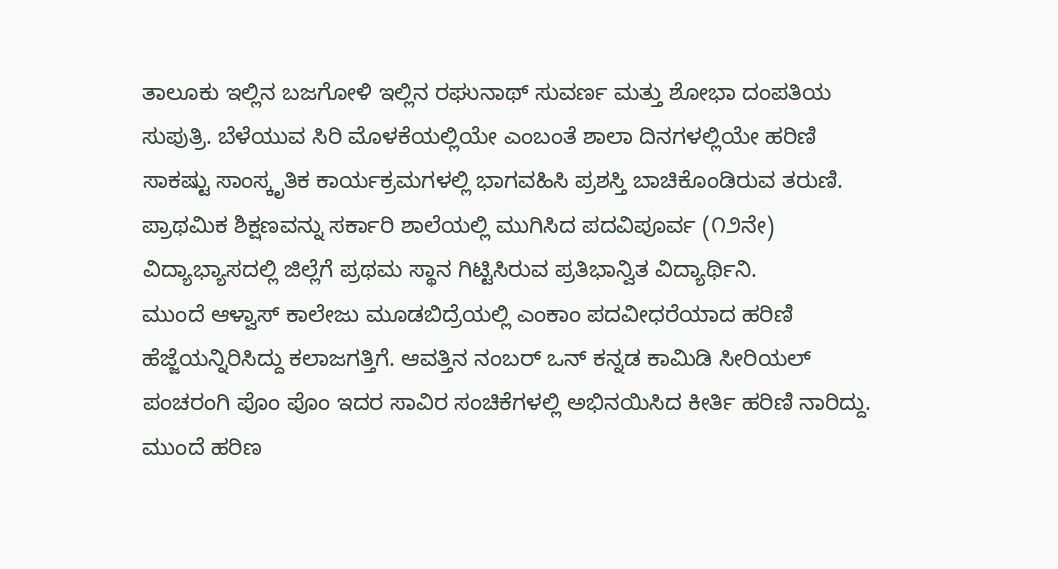ತಾಲೂಕು ಇಲ್ಲಿನ ಬಜಗೋಳಿ ಇಲ್ಲಿನ ರಘುನಾಥ್ ಸುವರ್ಣ ಮತ್ತು ಶೋಭಾ ದಂಪತಿಯ ಸುಪುತ್ರಿ. ಬೆಳೆಯುವ ಸಿರಿ ಮೊಳಕೆಯಲ್ಲಿಯೇ ಎಂಬಂತೆ ಶಾಲಾ ದಿನಗಳಲ್ಲಿಯೇ ಹರಿಣಿ ಸಾಕಷ್ಟು ಸಾಂಸ್ಕೃತಿಕ ಕಾರ್ಯಕ್ರಮಗಳಲ್ಲಿ ಭಾಗವಹಿಸಿ ಪ್ರಶಸ್ತಿ ಬಾಚಿಕೊಂಡಿರುವ ತರುಣಿ. ಪ್ರಾಥಮಿಕ ಶಿಕ್ಷಣವನ್ನು ಸರ್ಕಾರಿ ಶಾಲೆಯಲ್ಲಿ ಮುಗಿಸಿದ ಪದವಿಪೂರ್ವ (೧೨ನೇ) ವಿದ್ಯಾಭ್ಯಾಸದಲ್ಲಿ ಜಿಲ್ಲೆಗೆ ಪ್ರಥಮ ಸ್ಥಾನ ಗಿಟ್ಟಿಸಿರುವ ಪ್ರತಿಭಾನ್ವಿತ ವಿದ್ಯಾರ್ಥಿನಿ.
ಮುಂದೆ ಆಳ್ವಾಸ್ ಕಾಲೇಜು ಮೂಡಬಿದ್ರೆಯಲ್ಲಿ ಎಂಕಾಂ ಪದವೀಧರೆಯಾದ ಹರಿಣಿ ಹೆಜ್ಜೆಯನ್ನಿರಿಸಿದ್ದು ಕಲಾಜಗತ್ತಿಗೆ. ಆವತ್ತಿನ ನಂಬರ್ ಒನ್ ಕನ್ನಡ ಕಾಮಿಡಿ ಸೀರಿಯಲ್ ಪಂಚರಂಗಿ ಪೊಂ ಪೊಂ ಇದರ ಸಾವಿರ ಸಂಚಿಕೆಗಳಲ್ಲಿ ಅಭಿನಯಿಸಿದ ಕೀರ್ತಿ ಹರಿಣಿ ನಾರಿದ್ದು. ಮುಂದೆ ಹರಿಣ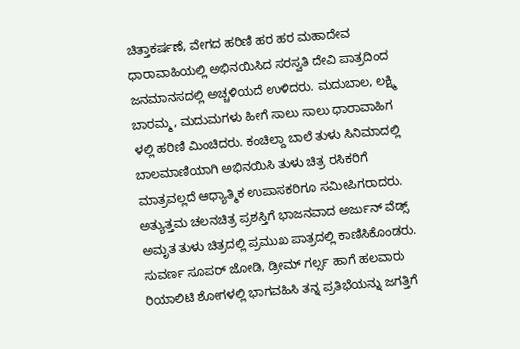ಚಿತ್ತಾಕರ್ಷಣೆ, ವೇಗದ ಹರಿಣಿ ಹರ ಹರ ಮಹಾದೇವ ಧಾರಾವಾಹಿಯಲ್ಲಿ ಅಭಿನಯಿಸಿದ ಸರಸ್ವತಿ ದೇವಿ ಪಾತ್ರದಿಂದ ಜನಮಾನಸದಲ್ಲಿ ಅಚ್ಚಳಿಯದೆ ಉಳಿದರು. ಮದುಬಾಲ, ಲಕ್ಷ್ಮಿ ಬಾರಮ್ಮ, ಮದುಮಗಳು ಹೀಗೆ ಸಾಲು ಸಾಲು ಧಾರಾವಾಹಿಗ ಳಲ್ಲಿ ಹರಿಣಿ ಮಿಂಚಿದರು. ಕಂಚಿಲ್ದಾ ಬಾಲೆ ತುಳು ಸಿನಿಮಾದಲ್ಲಿ ಬಾಲಮಾಣಿಯಾಗಿ ಅಭಿನಯಿಸಿ ತುಳು ಚಿತ್ರ ರಸಿಕರಿಗೆ ಮಾತ್ರವಲ್ಲದೆ ಆಧ್ಯಾತ್ಮಿಕ ಉಪಾಸಕರಿಗೂ ಸಮೀಪಿಗರಾದರು. ಅತ್ಯುತ್ತಮ ಚಲನಚಿತ್ರ ಪ್ರಶಸ್ತಿಗೆ ಭಾಜನವಾದ ಅರ್ಜುನ್ ವೆಡ್ಸ್ ಅಮೃತ ತುಳು ಚಿತ್ರದಲ್ಲಿ ಪ್ರಮುಖ ಪಾತ್ರದಲ್ಲಿ ಕಾಣಿಸಿಕೊಂಡರು. ಸುವರ್ಣ ಸೂಪರ್ ಜೋಡಿ, ಡ್ರೀಮ್ ಗರ್ಲ್ಸ ಹಾಗೆ ಹಲವಾರು ರಿಯಾಲಿಟಿ ಶೋಗಳಲ್ಲಿ ಭಾಗವಹಿಸಿ ತನ್ನ ಪ್ರತಿಭೆಯನ್ನು ಜಗತ್ತಿಗೆ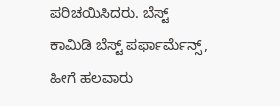ಪರಿಚಯಿಸಿದರು. ಬೆಸ್ಟ್ ಕಾಮಿಡಿ ಬೆಸ್ಟ್ ಪರ್ಫಾರ್ಮೆನ್ಸ್, ಹೀಗೆ ಹಲವಾರು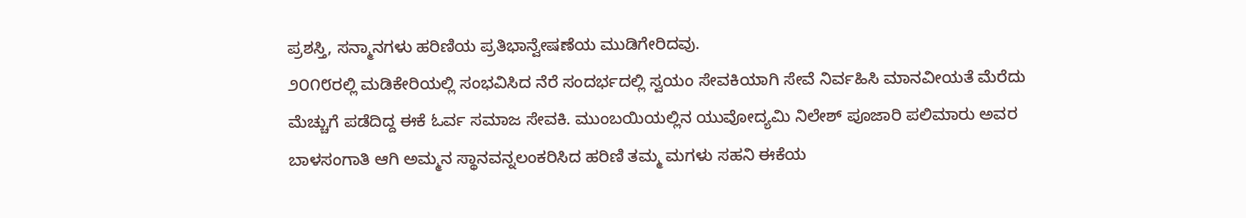ಪ್ರಶಸ್ತಿ, ಸನ್ಮಾನಗಳು ಹರಿಣಿಯ ಪ್ರತಿಭಾನ್ವೇಷಣೆಯ ಮುಡಿಗೇರಿದವು.
೨೦೧೮ರಲ್ಲಿ ಮಡಿಕೇರಿಯಲ್ಲಿ ಸಂಭವಿಸಿದ ನೆರೆ ಸಂದರ್ಭದಲ್ಲಿ ಸ್ವಯಂ ಸೇವಕಿಯಾಗಿ ಸೇವೆ ನಿರ್ವಹಿಸಿ ಮಾನವೀಯತೆ ಮೆರೆದು ಮೆಚ್ಚುಗೆ ಪಡೆದಿದ್ದ ಈಕೆ ಓರ್ವ ಸಮಾಜ ಸೇವಕಿ. ಮುಂಬಯಿಯಲ್ಲಿನ ಯುವೋದ್ಯಮಿ ನಿಲೇಶ್ ಪೂಜಾರಿ ಪಲಿಮಾರು ಅವರ ಬಾಳಸಂಗಾತಿ ಆಗಿ ಅಮ್ಮನ ಸ್ಥಾನವನ್ನಲಂಕರಿಸಿದ ಹರಿಣಿ ತಮ್ಮ ಮಗಳು ಸಹನಿ ಈಕೆಯ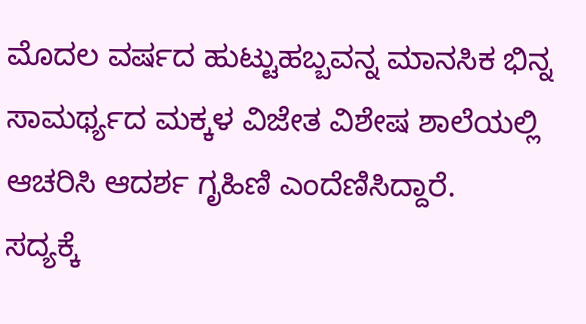ಮೊದಲ ವರ್ಷದ ಹುಟ್ಟುಹಬ್ಬವನ್ನ ಮಾನಸಿಕ ಭಿನ್ನ ಸಾಮರ್ಥ್ಯದ ಮಕ್ಕಳ ವಿಜೇತ ವಿಶೇಷ ಶಾಲೆಯಲ್ಲಿ ಆಚರಿಸಿ ಆದರ್ಶ ಗೃಹಿಣಿ ಎಂದೆಣಿಸಿದ್ದಾರೆ.
ಸದ್ಯಕ್ಕೆ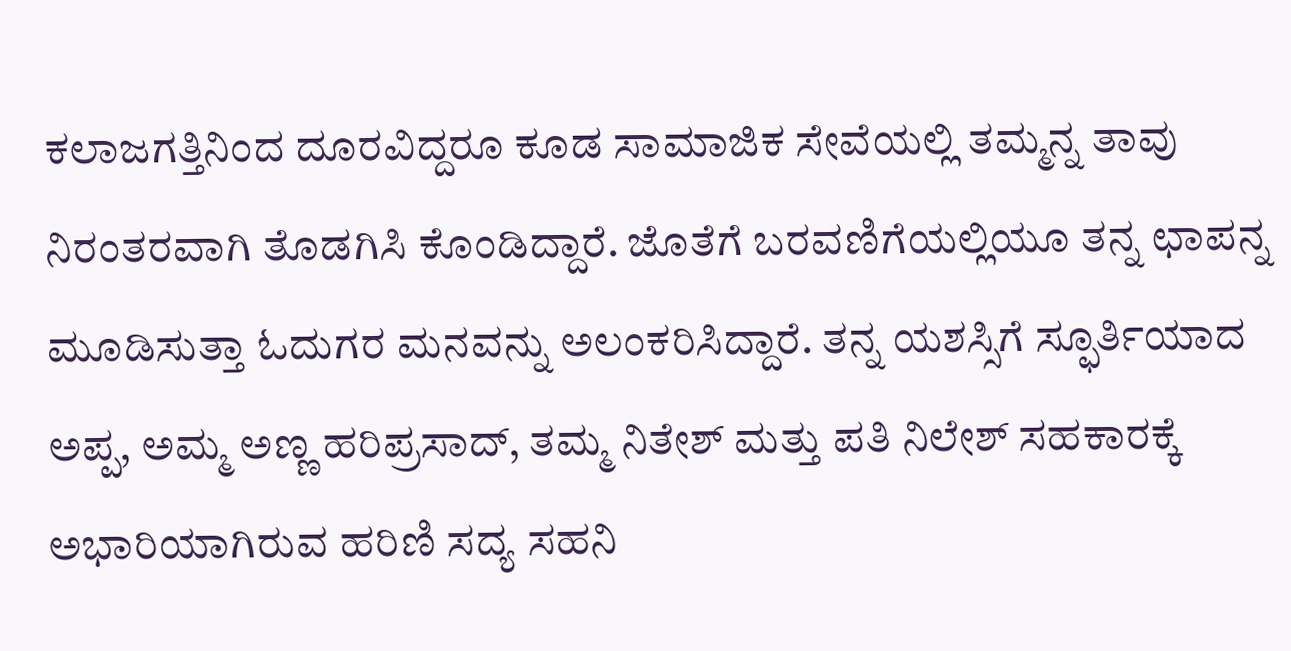ಕಲಾಜಗತ್ತಿನಿಂದ ದೂರವಿದ್ದರೂ ಕೂಡ ಸಾಮಾಜಿಕ ಸೇವೆಯಲ್ಲಿ ತಮ್ಮನ್ನ ತಾವು ನಿರಂತರವಾಗಿ ತೊಡಗಿಸಿ ಕೊಂಡಿದ್ದಾರೆ. ಜೊತೆಗೆ ಬರವಣಿಗೆಯಲ್ಲಿಯೂ ತನ್ನ ಛಾಪನ್ನ ಮೂಡಿಸುತ್ತಾ ಓದುಗರ ಮನವನ್ನು ಅಲಂಕರಿಸಿದ್ದಾರೆ. ತನ್ನ ಯಶಸ್ಸಿಗೆ ಸ್ಫೂರ್ತಿಯಾದ ಅಪ್ಪ, ಅಮ್ಮ ಅಣ್ಣ ಹರಿಪ್ರಸಾದ್, ತಮ್ಮ ನಿತೇಶ್ ಮತ್ತು ಪತಿ ನಿಲೇಶ್ ಸಹಕಾರಕ್ಕೆ ಅಭಾರಿಯಾಗಿರುವ ಹರಿಣಿ ಸದ್ಯ ಸಹನಿ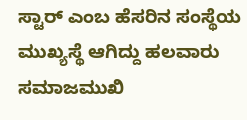ಸ್ಟಾರ್ ಎಂಬ ಹೆಸರಿನ ಸಂಸ್ಥೆಯ ಮುಖ್ಯಸ್ಥೆ ಆಗಿದ್ದು ಹಲವಾರು ಸಮಾಜಮುಖಿ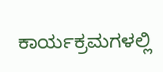ಕಾರ್ಯಕ್ರಮಗಳಲ್ಲಿ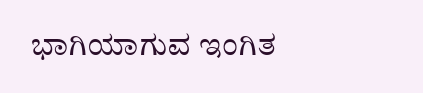ಭಾಗಿಯಾಗುವ ಇಂಗಿತ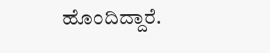ಹೊಂದಿದ್ದಾರೆ.